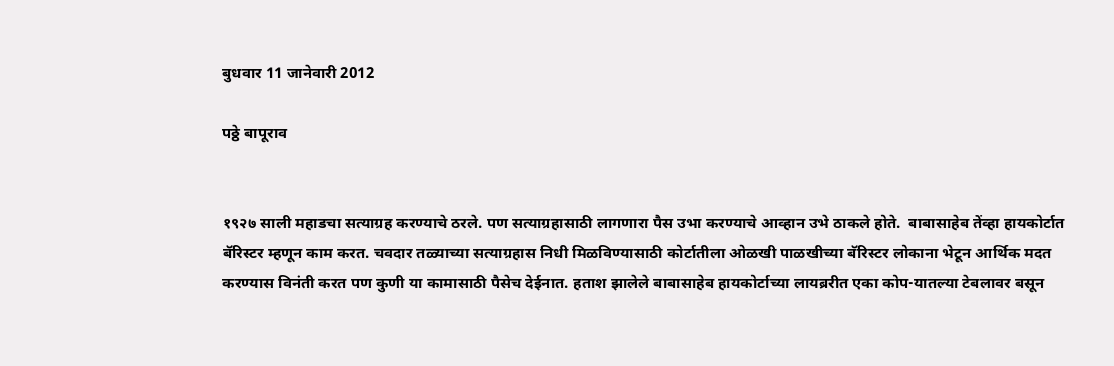बुधवार 11 जानेवारी 2012

पठ्ठे बापूराव


१९२७ साली महाडचा सत्याग्रह करण्याचे ठरले. पण सत्याग्रहासाठी लागणारा पैस उभा करण्याचे आव्हान उभे ठाकले होते.  बाबासाहेब तेंव्हा हायकोर्टात बॅरिस्टर म्हणून काम करत. चवदार तळ्याच्या सत्याग्रहास निधी मिळविण्यासाठी कोर्टातीला ओळखी पाळखीच्या बॅरिस्टर लोकाना भेटून आर्थिक मदत करण्यास विनंती करत पण कुणी या कामासाठी पैसेच देईनात. हताश झालेले बाबासाहेब हायकोर्टाच्या लायब्ररीत एका कोप-यातल्या टेबलावर बसून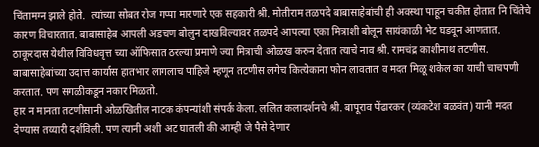चिंतामग्न झाले होते.  त्यांच्या सोबत रोज गप्पा मारणारे एक सहकारी श्री. मोतीराम तळपदे बाबासाहेबांची ही अवस्था पाहून चकीत होतात नि चिंतेचे कारण विचारतात. बाबासाहेब आपली अडचण बोलुन दाखविल्यावर तळपदे आपल्या एका मित्राशी बोलून सायंकाळी भेट घडवून आणतात.
ठाकूरदास येथील विविधवृत्त च्या ऑफिसात ठरल्या प्रमाणे ज्या मित्राची ओळख करुन देतात त्याचे नाव श्री. रामचंद्र काशीनाथ तटणीस. बाबासाहेबांच्या उदात्त कार्यास हातभार लागलाच पाहिजे म्हणून तटणीस लगेच कित्येकाना फोन लावतात व मदत मिळू शकेल का याची चाचपणी करतात. पण सगळीकडून नकार मिळतो.
हार न मानता तटणीसानी ओळखितील नाटक कंपन्यांशी संपर्क केला. ललित कलादर्शनचे श्री. बापूराव पेंढारकर (व्यंकटेश बळवंत) यानी मदत देण्यास तय्यारी दर्शविली. पण त्यानी अशी अट घातली की आम्ही जे पैसे देणार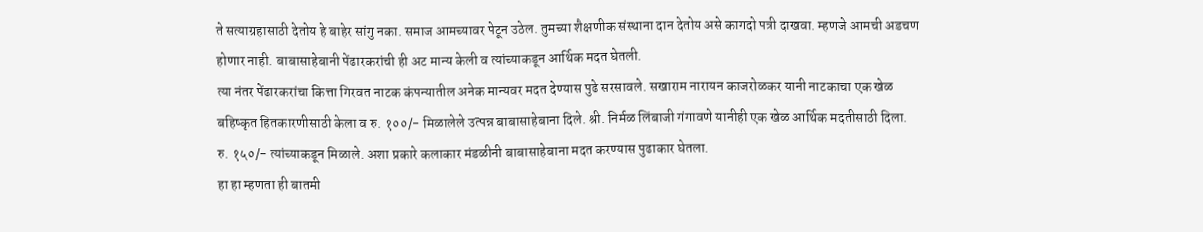ते सत्याग्रहासाठी देतोय हे बाहेर सांगु नका. समाज आमच्यावर पेटून उठेल. तुमच्या शैक्षणीक संस्थाना दान देतोय असे कागदो पत्री दाखवा. म्हणजे आमची अडचण होणार नाही. बाबासाहेबानी पेंढारकरांची ही अट मान्य केली व त्यांच्याकडून आर्थिक मदत घेतली.
त्या नंतर पेंढारकरांचा कित्ता गिरवत नाटक कंपन्यातील अनेक मान्यवर मदत देण्यास पुढे सरसावले. सखाराम नारायन काजरोळकर यानी नाटकाचा एक खेळ बहिष्कृत हितकारणीसाठी केला व रु. १००/- मिळालेले उत्पन्न बाबासाहेबाना दिले. श्री. निर्मळ लिंबाजी गंगावणे यानीही एक खेळ आर्थिक मदतीसाठी दिला. रु. १५०/- त्यांच्याकडून मिळाले. अशा प्रकारे कलाकार मंडळीनी बाबासाहेबाना मदत करण्यास पुढाकार घेतला.
हा हा म्हणता ही बातमी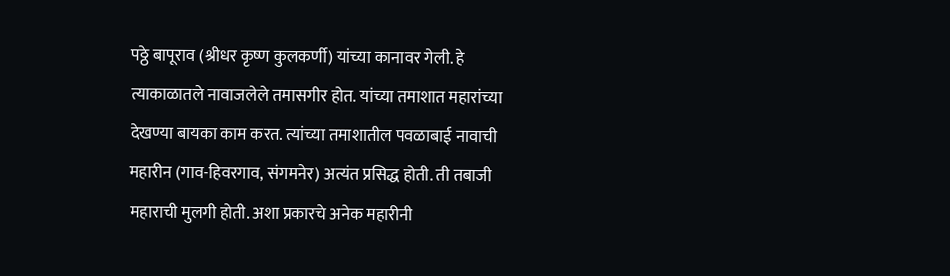पठ्ठे बापूराव (श्रीधर कृष्ण कुलकर्णी) यांच्या कानावर गेली. हे त्याकाळातले नावाजलेले तमासगीर होत. यांच्या तमाशात महारांच्या देखण्या बायका काम करत. त्यांच्या तमाशातील पवळाबाई नावाची महारीन (गाव-हिवरगाव, संगमनेर) अत्यंत प्रसिद्ध होती. ती तबाजी महाराची मुलगी होती. अशा प्रकारचे अनेक महारीनी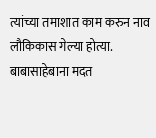त्यांच्या तमाशात काम करुन नाव लौकिकास गेल्या होत्या. बाबासाहेबाना मदत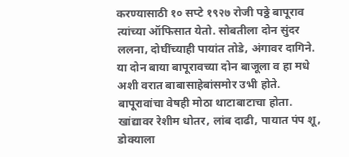करण्यासाठी १० सप्टे १९२७ रोजी पठ्ठे बापूराव त्यांच्या ऑफिसात येतो. सोबतीला दोन सुंदर ललना, दोघींच्याही पायांत तोडे, अंगावर दागिने. या दोन बाया बापूरावच्या दोन बाजूला व हा मधे अशी वरात बाबासाहेबांसमोर उभी होते. बापूरावांचा वेषही मोठा थाटाबाटाचा होता. खांद्यावर रेशीम धोतर, लांब दाढी, पायात पंप शू, डोक्याला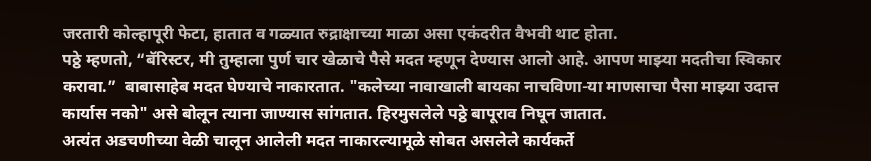जरतारी कोल्हापूरी फेटा, हातात व गळ्यात रुद्राक्षाच्या माळा असा एकंदरीत वैभवी थाट होता.
पठ्ठे म्हणतो, “बॅरिस्टर, मी तुम्हाला पुर्ण चार खेळाचे पैसे मदत म्हणून देण्यास आलो आहे. आपण माझ्या मदतीचा स्विकार करावा.”  बाबासाहेब मदत घेण्याचे नाकारतात. "कलेच्या नावाखाली बायका नाचविणा-या माणसाचा पैसा माझ्या उदात्त कार्यास नको" असे बोलून त्याना जाण्यास सांगतात. हिरमुसलेले पठ्ठे बापूराव निघून जातात.
अत्यंत अडचणीच्या वेळी चालून आलेली मदत नाकारल्यामूळे सोबत असलेले कार्यकर्ते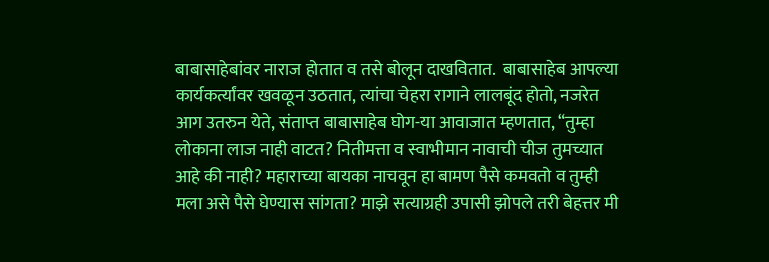बाबासाहेबांवर नाराज होतात व तसे बोलून दाखवितात.  बाबासाहेब आपल्या कार्यकर्त्यांवर खवळून उठतात, त्यांचा चेहरा रागाने लालबूंद होतो, नजरेत आग उतरुन येते, संताप्त बाबासाहेब घोग-या आवाजात म्हणतात, “तुम्हा लोकाना लाज नाही वाटत? नितीमत्ता व स्वाभीमान नावाची चीज तुमच्यात आहे की नाही? महाराच्या बायका नाचवून हा बामण पैसे कमवतो व तुम्ही मला असे पैसे घेण्यास सांगता? माझे सत्याग्रही उपासी झोपले तरी बेहत्तर मी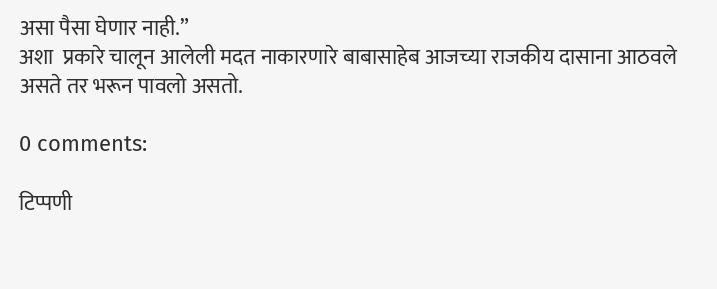असा पैसा घेणार नाही.”
अशा  प्रकारे चालून आलेली मदत नाकारणारे बाबासाहेब आजच्या राजकीय दासाना आठवले असते तर भरून पावलो असतो.

0 comments:

टिप्पणी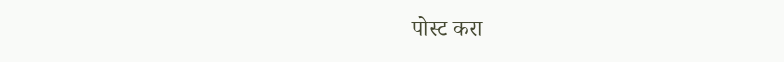पोस्ट करा